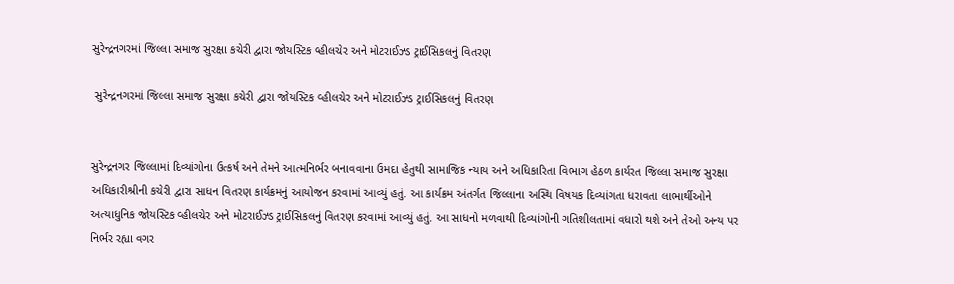સુરેન્દ્રનગરમાં જિલ્લા સમાજ સુરક્ષા કચેરી દ્વારા જોયસ્ટિક વ્હીલચેર અને મોટરાઈઝ્ડ ટ્રાઈસિકલનું વિતરણ

 સુરેન્દ્રનગરમાં જિલ્લા સમાજ સુરક્ષા કચેરી દ્વારા જોયસ્ટિક વ્હીલચેર અને મોટરાઈઝ્ડ ટ્રાઈસિકલનું વિતરણ


સુરેન્દ્રનગર જિલ્લામાં દિવ્યાંગોના ઉત્કર્ષ અને તેમને આત્મનિર્ભર બનાવવાના ઉમદા હેતુથી સામાજિક ન્યાય અને અધિકારિતા વિભાગ હેઠળ કાર્યરત જિલ્લા સમાજ સુરક્ષા અધિકારીશ્રીની કચેરી દ્વારા સાધન વિતરણ કાર્યક્રમનું આયોજન કરવામાં આવ્યું હતું. આ કાર્યક્રમ અંતર્ગત જિલ્લાના અસ્થિ વિષયક દિવ્યાંગતા ધરાવતા લાભાર્થીઓને અત્યાધુનિક જોયસ્ટિક વ્હીલચેર અને મોટરાઈઝ્ડ ટ્રાઈસિકલનું વિતરણ કરવામાં આવ્યું હતું. આ સાધનો મળવાથી દિવ્યાંગોની ગતિશીલતામાં વધારો થશે અને તેઓ અન્ય પર નિર્ભર રહ્યા વગર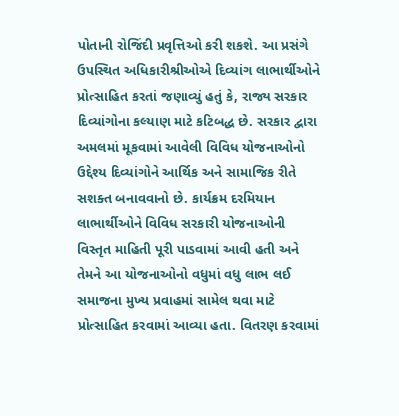પોતાની રોજિંદી પ્રવૃત્તિઓ કરી શકશે. આ પ્રસંગે ઉપસ્થિત અધિકારીશ્રીઓએ દિવ્યાંગ લાભાર્થીઓને પ્રોત્સાહિત કરતાં જણાવ્યું હતું કે, રાજ્ય સરકાર દિવ્યાંગોના કલ્યાણ માટે કટિબદ્ધ છે. સરકાર દ્વારા અમલમાં મૂકવામાં આવેલી વિવિધ યોજનાઓનો ઉદ્દેશ્ય દિવ્યાંગોને આર્થિક અને સામાજિક રીતે સશક્ત બનાવવાનો છે. કાર્યક્રમ દરમિયાન લાભાર્થીઓને વિવિધ સરકારી યોજનાઓની વિસ્તૃત માહિતી પૂરી પાડવામાં આવી હતી અને તેમને આ યોજનાઓનો વધુમાં વધુ લાભ લઈ સમાજના મુખ્ય પ્રવાહમાં સામેલ થવા માટે પ્રોત્સાહિત કરવામાં આવ્યા હતા. વિતરણ કરવામાં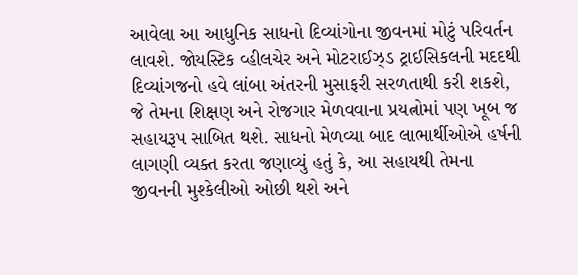આવેલા આ આધુનિક સાધનો દિવ્યાંગોના જીવનમાં મોટું પરિવર્તન લાવશે. જોયસ્ટિક વ્હીલચેર અને મોટરાઈઝ્ડ ટ્રાઈસિકલની મદદથી દિવ્યાંગજનો હવે લાંબા અંતરની મુસાફરી સરળતાથી કરી શકશે, જે તેમના શિક્ષણ અને રોજગાર મેળવવાના પ્રયત્નોમાં પણ ખૂબ જ સહાયરૂપ સાબિત થશે. સાધનો મેળવ્યા બાદ લાભાર્થીઓએ હર્ષની લાગણી વ્યક્ત કરતા જણાવ્યું હતું કે, આ સહાયથી તેમના જીવનની મુશ્કેલીઓ ઓછી થશે અને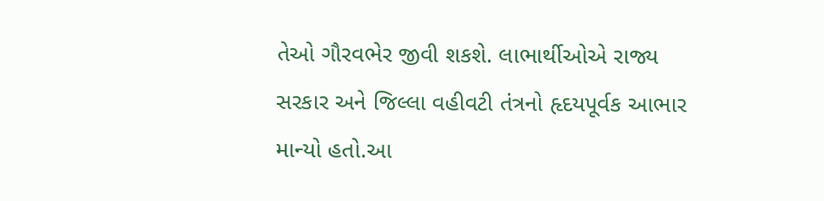તેઓ ગૌરવભેર જીવી શકશે. લાભાર્થીઓએ રાજ્ય સરકાર અને જિલ્લા વહીવટી તંત્રનો હૃદયપૂર્વક આભાર માન્યો હતો.આ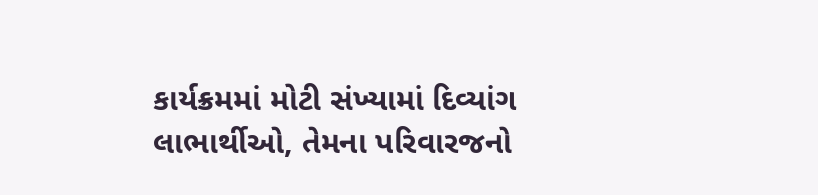કાર્યક્રમમાં મોટી સંખ્યામાં દિવ્યાંગ લાભાર્થીઓ, તેમના પરિવારજનો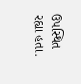ઉપસ્થિત  રહ્યા હતા.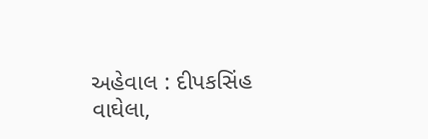અહેવાલ : દીપકસિંહ વાઘેલા,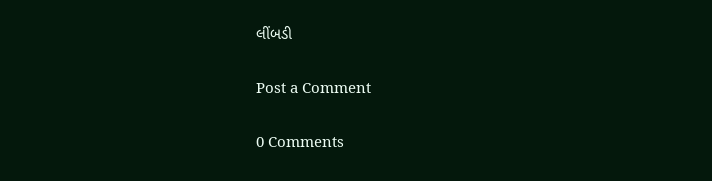લીંબડી

Post a Comment

0 Comments